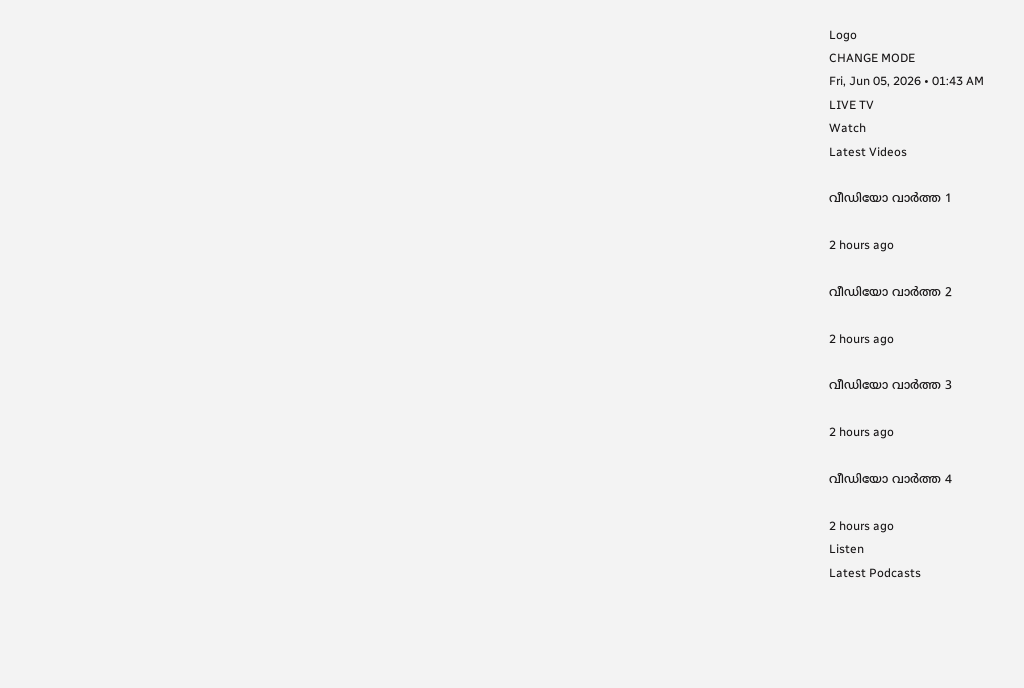Logo
CHANGE MODE
Fri, Jun 05, 2026 • 01:43 AM
LIVE TV
Watch
Latest Videos

വീഡിയോ വാർത്ത 1

2 hours ago

വീഡിയോ വാർത്ത 2

2 hours ago

വീഡിയോ വാർത്ത 3

2 hours ago

വീഡിയോ വാർത്ത 4

2 hours ago
Listen
Latest Podcasts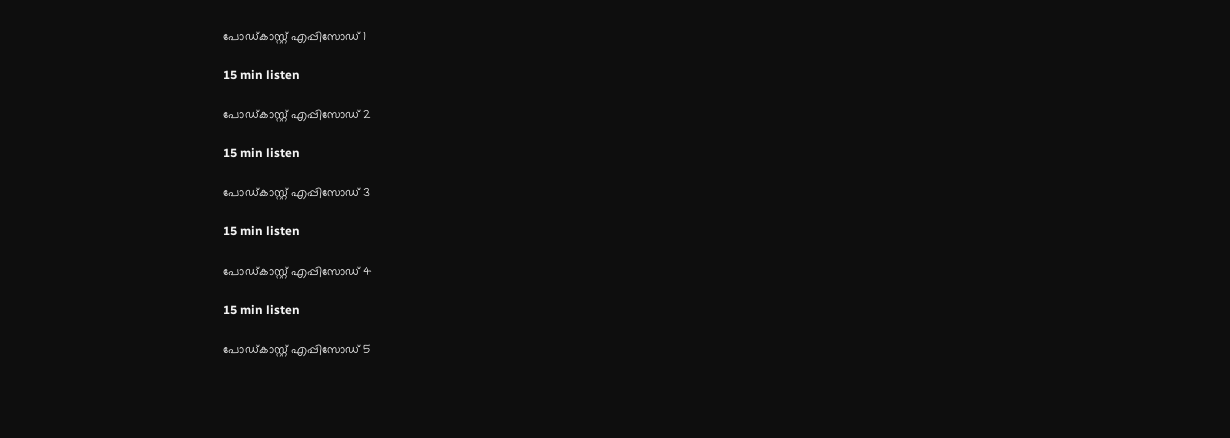പോഡ്കാസ്റ്റ് എപ്പിസോഡ് 1

15 min listen

പോഡ്കാസ്റ്റ് എപ്പിസോഡ് 2

15 min listen

പോഡ്കാസ്റ്റ് എപ്പിസോഡ് 3

15 min listen

പോഡ്കാസ്റ്റ് എപ്പിസോഡ് 4

15 min listen

പോഡ്കാസ്റ്റ് എപ്പിസോഡ് 5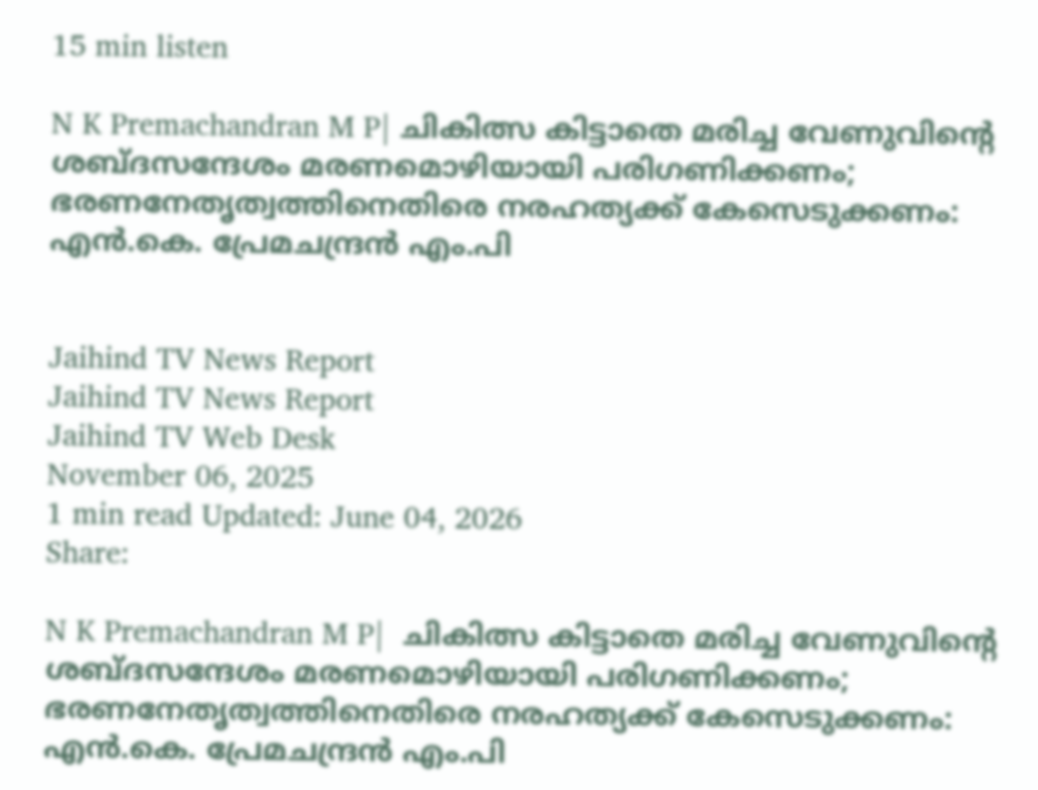15 min listen

N K Premachandran M P| ചികിത്സ കിട്ടാതെ മരിച്ച വേണുവിന്റെ ശബ്ദസന്ദേശം മരണമൊഴിയായി പരിഗണിക്കണം; ഭരണനേതൃത്വത്തിനെതിരെ നരഹത്യക്ക് കേസെടുക്കണം: എന്‍.കെ. പ്രേമചന്ദ്രന്‍ എം.പി


Jaihind TV News Report
Jaihind TV News Report
Jaihind TV Web Desk
November 06, 2025
1 min read Updated: June 04, 2026
Share:

N K Premachandran M P|  ചികിത്സ കിട്ടാതെ മരിച്ച വേണുവിന്റെ ശബ്ദസന്ദേശം മരണമൊഴിയായി പരിഗണിക്കണം; ഭരണനേതൃത്വത്തിനെതിരെ നരഹത്യക്ക് കേസെടുക്കണം: എന്‍.കെ. പ്രേമചന്ദ്രന്‍ എം.പി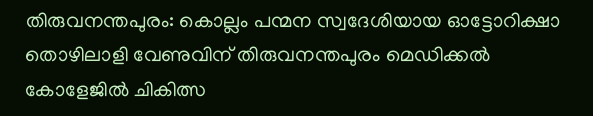തിരുവനന്തപുരം: കൊല്ലം പന്മന സ്വദേശിയായ ഓട്ടോറിക്ഷാ തൊഴിലാളി വേണുവിന് തിരുവനന്തപുരം മെഡിക്കല്‍ കോളേജില്‍ ചികിത്സ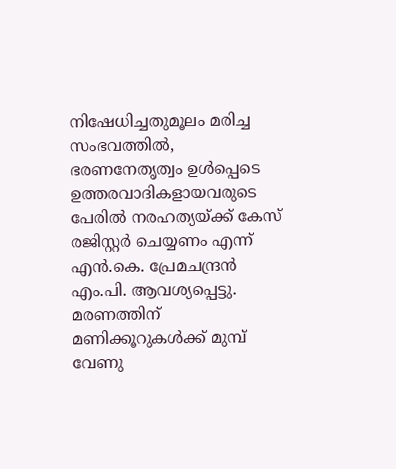നിഷേധിച്ചതുമൂലം മരിച്ച സംഭവത്തില്‍, ഭരണനേതൃത്വം ഉള്‍പ്പെടെ ഉത്തരവാദികളായവരുടെ പേരില്‍ നരഹത്യയ്ക്ക് കേസ് രജിസ്റ്റര്‍ ചെയ്യണം എന്ന് എന്‍.കെ. പ്രേമചന്ദ്രന്‍ എം.പി. ആവശ്യപ്പെട്ടു. മരണത്തിന് മണിക്കൂറുകള്‍ക്ക് മുമ്പ് വേണു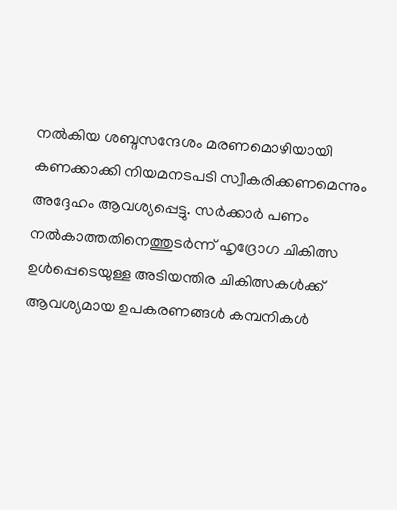നല്‍കിയ ശബ്ദസന്ദേശം മരണമൊഴിയായി കണക്കാക്കി നിയമനടപടി സ്വീകരിക്കണമെന്നും അദ്ദേഹം ആവശ്യപ്പെട്ടു. സര്‍ക്കാര്‍ പണം നല്‍കാത്തതിനെത്തുടര്‍ന്ന് ഹൃദ്രോഗ ചികിത്സ ഉള്‍പ്പെടെയുള്ള അടിയന്തിര ചികിത്സകള്‍ക്ക് ആവശ്യമായ ഉപകരണങ്ങള്‍ കമ്പനികള്‍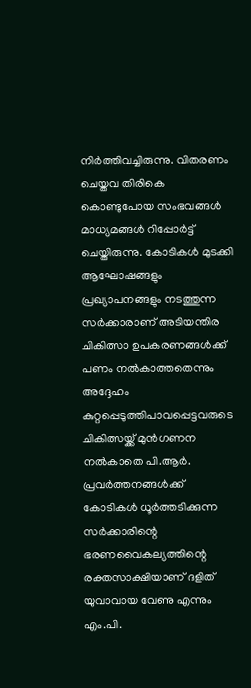നിര്‍ത്തിവച്ചിരുന്നു. വിതരണം ചെയ്തവ തിരികെ കൊണ്ടുപോയ സംഭവങ്ങള്‍ മാധ്യമങ്ങള്‍ റിപ്പോര്‍ട്ട് ചെയ്തിരുന്നു. കോടികള്‍ മുടക്കി ആഘോഷങ്ങളും പ്രഖ്യാപനങ്ങളും നടത്തുന്ന സര്‍ക്കാരാണ് അടിയന്തിര ചികിത്സാ ഉപകരണങ്ങള്‍ക്ക് പണം നല്‍കാത്തതെന്നും അദ്ദേഹം കുറ്റപ്പെടുത്തിപാവപ്പെട്ടവരുടെ ചികിത്സയ്ക്ക് മുന്‍ഗണന നല്‍കാതെ പി.ആര്‍. പ്രവര്‍ത്തനങ്ങള്‍ക്ക് കോടികള്‍ ധൂര്‍ത്തടിക്കുന്ന സര്‍ക്കാരിന്റെ ഭരണവൈകല്യത്തിന്റെ രക്തസാക്ഷിയാണ് ദളിത് യുവാവായ വേണു എന്നും എം.പി.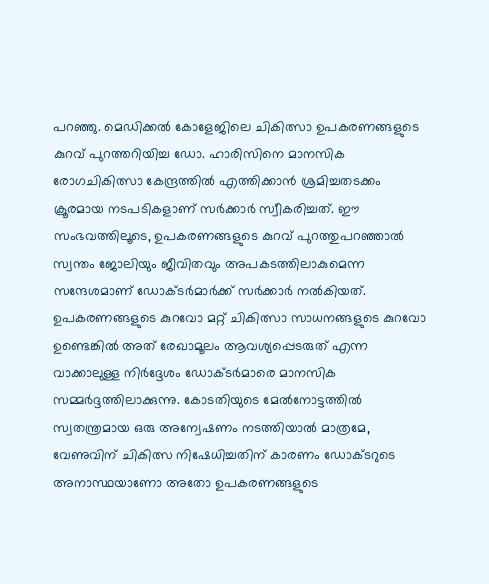പറഞ്ഞു. മെഡിക്കല്‍ കോളേജിലെ ചികിത്സാ ഉപകരണങ്ങളുടെ കുറവ് പുറത്തറിയിച്ച ഡോ. ഹാരിസിനെ മാനസിക രോഗചികിത്സാ കേന്ദ്രത്തില്‍ എത്തിക്കാന്‍ ശ്രമിച്ചതടക്കം ക്രൂരമായ നടപടികളാണ് സര്‍ക്കാര്‍ സ്വീകരിച്ചത്. ഈ സംഭവത്തിലൂടെ, ഉപകരണങ്ങളുടെ കുറവ് പുറത്തുപറഞ്ഞാല്‍ സ്വന്തം ജോലിയും ജീവിതവും അപകടത്തിലാകുമെന്ന സന്ദേശമാണ് ഡോക്ടര്‍മാര്‍ക്ക് സര്‍ക്കാര്‍ നല്‍കിയത്. ഉപകരണങ്ങളുടെ കുറവോ മറ്റ് ചികിത്സാ സാധനങ്ങളുടെ കുറവോ ഉണ്ടെങ്കില്‍ അത് രേഖാമൂലം ആവശ്യപ്പെടരുത് എന്ന വാക്കാലുള്ള നിര്‍ദ്ദേശം ഡോക്ടര്‍മാരെ മാനസിക സമ്മര്‍ദ്ദത്തിലാക്കുന്നു. കോടതിയുടെ മേല്‍നോട്ടത്തില്‍ സ്വതന്ത്രമായ ഒരു അന്വേഷണം നടത്തിയാല്‍ മാത്രമേ, വേണുവിന് ചികിത്സ നിഷേധിച്ചതിന് കാരണം ഡോക്ടറുടെ അനാസ്ഥയാണോ അതോ ഉപകരണങ്ങളുടെ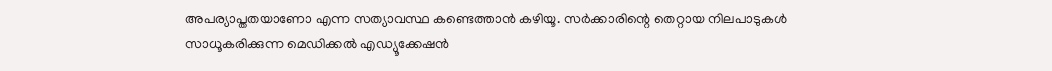അപര്യാപ്തതയാണോ എന്ന സത്യാവസ്ഥ കണ്ടെത്താന്‍ കഴിയൂ. സര്‍ക്കാരിന്റെ തെറ്റായ നിലപാടുകള്‍ സാധൂകരിക്കുന്ന മെഡിക്കല്‍ എഡ്യൂക്കേഷന്‍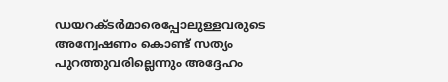ഡയറക്ടര്‍മാരെപ്പോലുള്ളവരുടെ അന്വേഷണം കൊണ്ട് സത്യം പുറത്തുവരില്ലെന്നും അദ്ദേഹം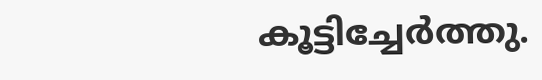കൂട്ടിച്ചേര്‍ത്തു.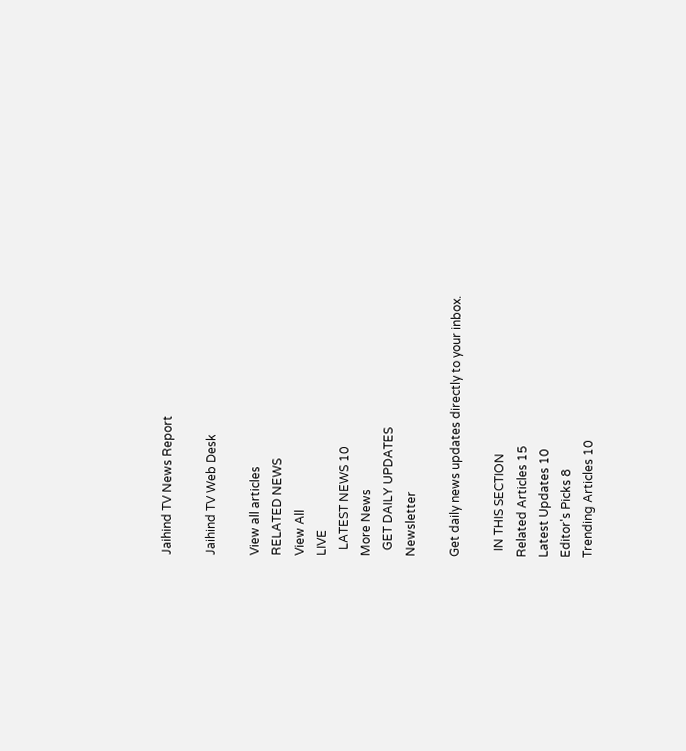Jaihind TV News Report

Jaihind TV Web Desk

View all articles
RELATED NEWS
View All
LIVE
  LATEST NEWS 10
More News
  GET DAILY UPDATES
Newsletter

Get daily news updates directly to your inbox.

  IN THIS SECTION
Related Articles 15
Latest Updates 10
Editor's Picks 8
Trending Articles 10